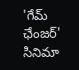'గేమ్ ఛేంజర్' సినిమా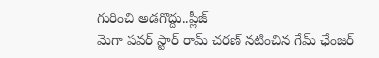గురించి అడగొద్దు..ప్లీజ్
మెగా పవర్ స్టార్ రామ్ చరణ్ నటించిన గేమ్ ఛేంజర్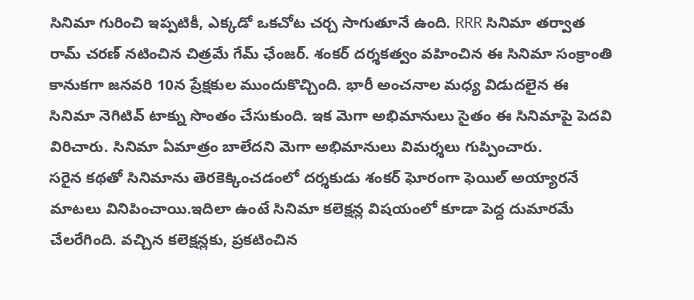సినిమా గురించి ఇప్పటికీ, ఎక్కడో ఒకచోట చర్చ సాగుతూనే ఉంది. RRR సినిమా తర్వాత రామ్ చరణ్ నటించిన చిత్రమే గేమ్ ఛేంజర్. శంకర్ దర్శకత్వం వహించిన ఈ సినిమా సంక్రాంతి కానుకగా జనవరి 10న ప్రేక్షకుల ముందుకొచ్చింది. భారీ అంచనాల మధ్య విడుదలైన ఈ సినిమా నెగిటివ్ టాక్ను సొంతం చేసుకుంది. ఇక మెగా అభిమానులు సైతం ఈ సినిమాపై పెదవి విరిచారు. సినిమా ఏమాత్రం బాలేదని మెగా అభిమానులు విమర్శలు గుప్పించారు.
సరైన కథతో సినిమాను తెరకెక్కించడంలో దర్శకుడు శంకర్ ఘోరంగా ఫెయిల్ అయ్యారనే మాటలు వినిపించాయి.ఇదిలా ఉంటే సినిమా కలెక్షన్ల విషయంలో కూడా పెద్ద దుమారమే చేలరేగింది. వచ్చిన కలెక్షన్లకు, ప్రకటించిన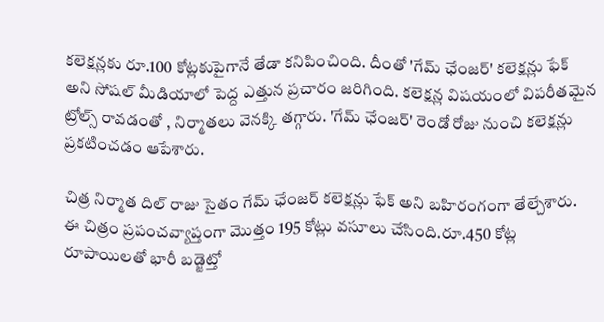కలెక్షన్లకు రూ.100 కోట్లకుపైగానే తేడా కనిపించింది. దీంతో 'గేమ్ ఛేంజర్' కలెక్షన్లు ఫేక్ అని సోషల్ మీడియాలో పెద్ద ఎత్తున ప్రచారం జరిగింది. కలెక్షన్ల విషయంలో విపరీతమైన ట్రోల్స్ రావడంతో , నిర్మాతలు వెనక్కి తగ్గారు. 'గేమ్ ఛేంజర్' రెండో రోజు నుంచి కలెక్షన్లు ప్రకటించడం ఆపేశారు.

చిత్ర నిర్మాత దిల్ రాజు సైతం గేమ్ ఛేంజర్ కలెక్షన్లు ఫేక్ అని బహిరంగంగా తేల్చేశారు. ఈ చిత్రం ప్రపంచవ్యాప్తంగా మొత్తం 195 కోట్లు వసూలు చేసింది.రూ.450 కోట్ల రూపాయిలతో భారీ బడ్జెట్తో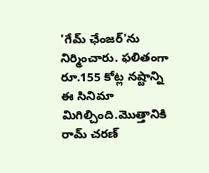'గేమ్ ఛేంజర్'ను నిర్మించారు. ఫలితంగా రూ.155 కోట్ల నష్టాన్ని ఈ సినిమా మిగిల్చింది.మొత్తానికి రామ్ చరణ్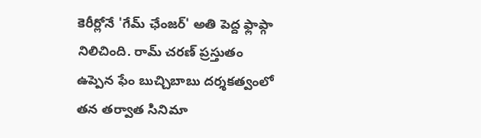కెరీర్లోనే 'గేమ్ ఛేంజర్' అతి పెద్ద ఫ్లాప్గా నిలిచింది. రామ్ చరణ్ ప్రస్తుతం ఉప్పెన ఫేం బుచ్చిబాబు దర్శకత్వంలో తన తర్వాత సినిమా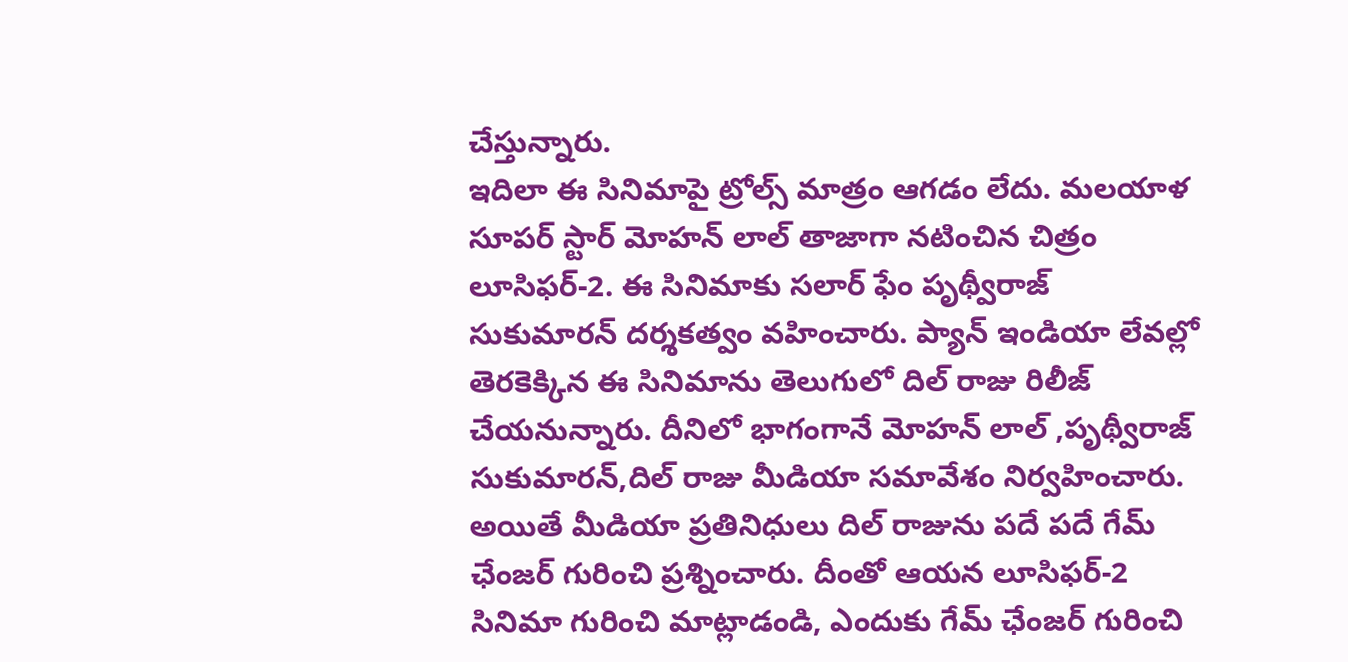చేస్తున్నారు.
ఇదిలా ఈ సినిమాపై ట్రోల్స్ మాత్రం ఆగడం లేదు. మలయాళ సూపర్ స్టార్ మోహన్ లాల్ తాజాగా నటించిన చిత్రం లూసిఫర్-2. ఈ సినిమాకు సలార్ ఫేం పృథ్వీరాజ్ సుకుమారన్ దర్శకత్వం వహించారు. ప్యాన్ ఇండియా లేవల్లో తెరకెక్కిన ఈ సినిమాను తెలుగులో దిల్ రాజు రిలీజ్ చేయనున్నారు. దీనిలో భాగంగానే మోహన్ లాల్ ,పృథ్వీరాజ్ సుకుమారన్,దిల్ రాజు మీడియా సమావేశం నిర్వహించారు. అయితే మీడియా ప్రతినిధులు దిల్ రాజును పదే పదే గేమ్ ఛేంజర్ గురించి ప్రశ్నించారు. దీంతో ఆయన లూసిఫర్-2 సినిమా గురించి మాట్లాడండి, ఎందుకు గేమ్ ఛేంజర్ గురించి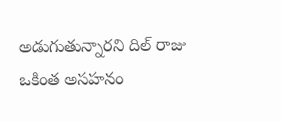అడుగుతున్నారని దిల్ రాజు ఒకింత అసహనం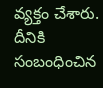వ్యక్తం చేశారు. దీనికి సంబంధించిన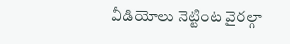వీడియోలు నెట్టింట వైరల్గా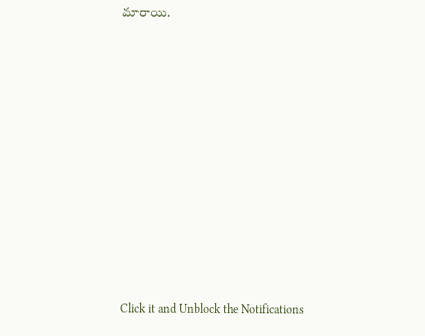మారాయి.












Click it and Unblock the Notifications